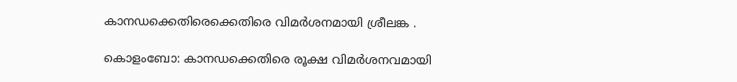കാനഡക്കെതിരെക്കെതിരെ വിമർശനമായി ശ്രീലങ്ക .

കൊളംബോ: കാനഡക്കെതിരെ രൂക്ഷ വിമര്‍ശനവമായി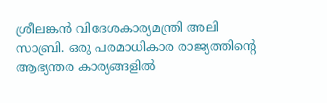ശ്രീലങ്കൻ വിദേശകാര്യമന്ത്രി അലി സാബ്രി. ഒരു പരമാധികാര രാജ്യത്തിന്‍റെ ആഭ്യന്തര കാര്യങ്ങളില്‍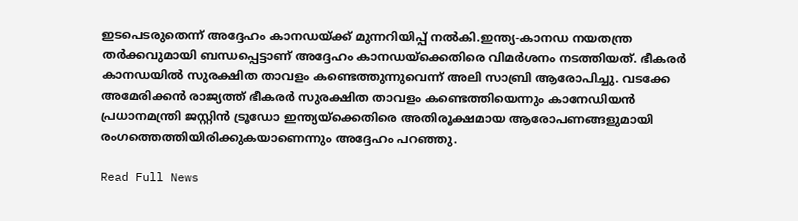ഇടപെടരുതെന്ന് അദ്ദേഹം കാനഡയ്ക്ക് മുന്നറിയിപ്പ് നല്‍കി.ഇന്ത്യ-കാനഡ നയതന്ത്ര തര്‍ക്കവുമായി ബന്ധപ്പെട്ടാണ് അദ്ദേഹം കാനഡയ്ക്കെതിരെ വിമര്‍ശനം നടത്തിയത്. ഭീകരര്‍ കാനഡയില്‍ സുരക്ഷിത താവളം കണ്ടെത്തുന്നുവെന്ന് അലി സാബ്രി ആരോപിച്ചു. വടക്കേ അമേരിക്കൻ രാജ്യത്ത് ഭീകരര്‍ സുരക്ഷിത താവളം കണ്ടെത്തിയെന്നും കാനേഡിയൻ പ്രധാനമന്ത്രി ജസ്റ്റിൻ ട്രൂഡോ ഇന്ത്യയ്ക്കെതിരെ അതിരൂക്ഷമായ ആരോപണങ്ങളുമായി രംഗത്തെത്തിയിരിക്കുകയാണെന്നും അദ്ദേഹം പറഞ്ഞു.

Read Full News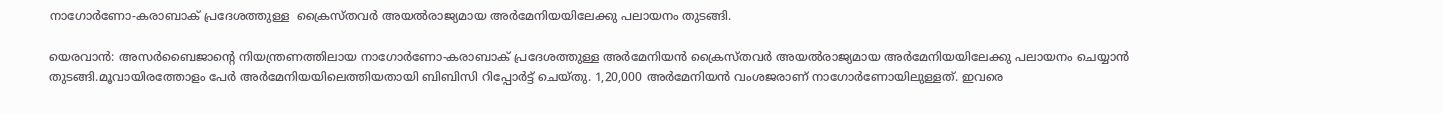നാഗോര്‍ണോ-കരാബാക് പ്രദേശത്തുള്ള  ക്രൈസ്തവര്‍ അയല്‍രാജ്യമായ അര്‍മേനിയയിലേക്കു പലായനം തുടങ്ങി.

യെരവാൻ: അസര്‍ബൈജാന്‍റെ നിയന്ത്രണത്തിലായ നാഗോര്‍ണോ-കരാബാക് പ്രദേശത്തുള്ള അര്‍മേനിയൻ ക്രൈസ്തവര്‍ അയല്‍രാജ്യമായ അര്‍മേനിയയിലേക്കു പലായനം ചെയ്യാൻ തുടങ്ങി.മൂവായിരത്തോളം പേര്‍ അര്‍മേനിയയിലെത്തിയതായി ബിബിസി റിപ്പോര്‍ട്ട് ചെയ്തു. 1,20,000 അര്‍മേനിയൻ വംശജരാണ് നാഗോര്‍ണോയിലുള്ളത്. ഇവരെ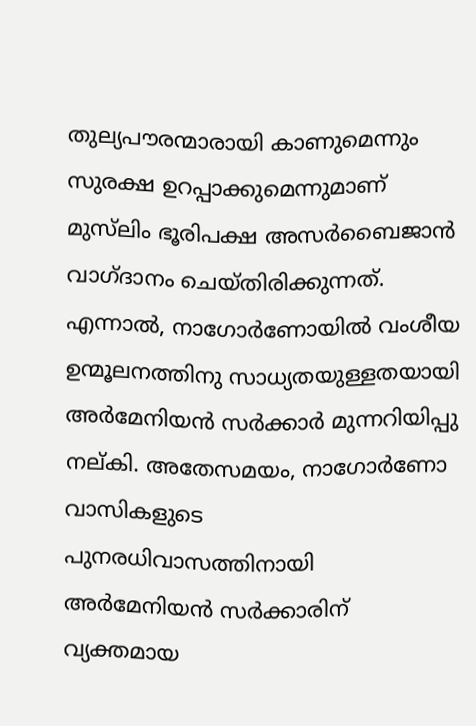തുല്യപൗരന്മാരായി കാണുമെന്നും സുരക്ഷ ഉറപ്പാക്കുമെന്നുമാണ് മുസ്‌ലിം ഭൂരിപക്ഷ അസര്‍ബൈജാൻ വാഗ്ദാനം ചെയ്തിരിക്കുന്നത്. എന്നാല്‍, നാഗോര്‍ണോയില്‍ വംശീയ ഉന്മൂലനത്തിനു സാധ്യതയുള്ളതയായി അര്‍മേനിയൻ സര്‍ക്കാര്‍ മുന്നറിയിപ്പു നല്കി. അതേസമയം, നാഗോര്‍ണോ വാസികളുടെ പുനരധിവാസത്തിനായി അര്‍മേനിയൻ സര്‍ക്കാരിന് വ്യക്തമായ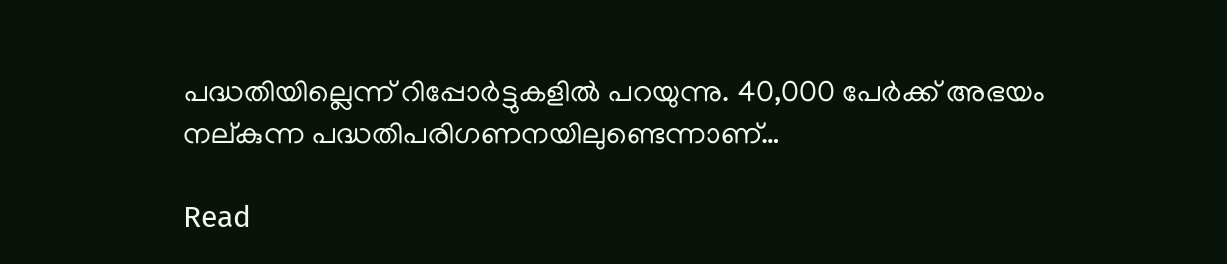പദ്ധതിയില്ലെന്ന് റിപ്പോര്‍ട്ടുകളില്‍ പറയുന്നു. 40,000 പേര്‍ക്ക് അഭയം നല്കുന്ന പദ്ധതിപരിഗണനയിലുണ്ടെന്നാണ്…

Read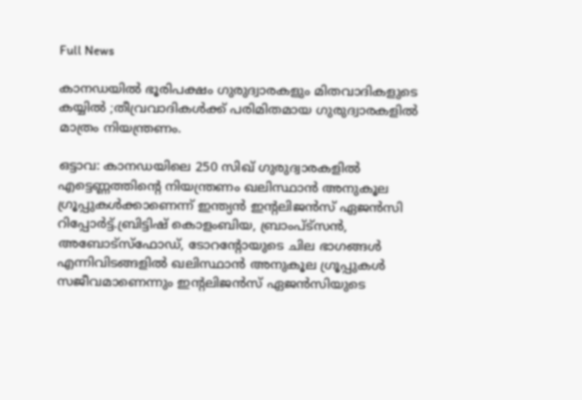Full News

കാനഡയിൽ ഭൂരിപക്ഷം ഗുരുദ്വാരകളും മിതവാദികളുടെ കയ്യിൽ ;തീവ്രവാദികൾക്ക് പരിമിതമായ ഗുരുദ്വാരകളിൽ മാത്രം നിയന്ത്രണം.

ഒട്ടാവ: കാനഡയിലെ 250 സിഖ് ഗുരുദ്വാരകളില്‍ എട്ടെണ്ണത്തിന്റെ നിയന്ത്രണം ഖലിസ്ഥാൻ അനുകൂല ഗ്രൂപ്പുകള്‍ക്കാണെന്ന് ഇന്ത്യൻ ഇന്റലിജൻസ് ഏജൻസി റിപ്പോര്‍ട്ട്.ബ്രിട്ടിഷ് കൊളംബിയ, ബ്രാംപ്ട്സൻ, അബോട്സ്ഫോഡ്, ടോറന്റോയുടെ ചില ഭാഗങ്ങള്‍ എന്നിവിടങ്ങളില്‍ ഖലിസ്ഥാൻ അനുകൂല ഗ്രൂപ്പുകള്‍ സജീവമാണെന്നും ഇന്റലിജൻസ് ഏജൻസിയുടെ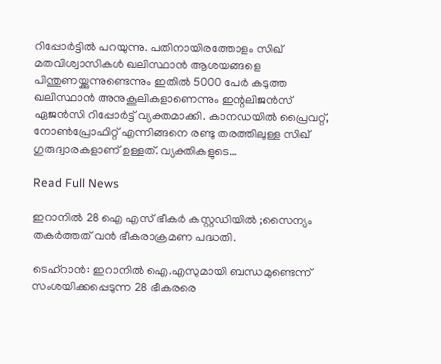റിപ്പോര്‍ട്ടില്‍ പറയുന്നു. പതിനായിരത്തോളം സിഖ് മതവിശ്വാസികള്‍ ഖലിസ്ഥാൻ ആശയങ്ങളെ പിന്തുണയ്ക്കുന്നുണ്ടെന്നും ഇതില്‍ 5000 പേര്‍ കടുത്ത ഖലിസ്ഥാൻ അനുകൂലികളാണെന്നും ഇന്റലിജൻസ് ഏജൻസി റിപ്പോര്‍ട്ട് വ്യക്തമാക്കി. കാനഡയില്‍ പ്രൈവറ്റ്, നോണ്‍പ്രോഫിറ്റ് എന്നിങ്ങനെ രണ്ടു തരത്തിലുള്ള സിഖ് ഗുരുദ്വാരകളാണ് ഉള്ളത്. വ്യക്തികളുടെ…

Read Full News

ഇറാനിൽ 28 ഐ എസ് ഭീകർ കസ്റ്റഡിയിൽ ;സൈന്യം തകർത്തത് വൻ ഭീകരാക്രമണ പദ്ധതി.

ടെഹ്റാൻ: ഇറാനില്‍ ഐ.എസുമായി ബന്ധമുണ്ടെന്ന് സംശയിക്കപ്പെടുന്ന 28 ഭീകരരെ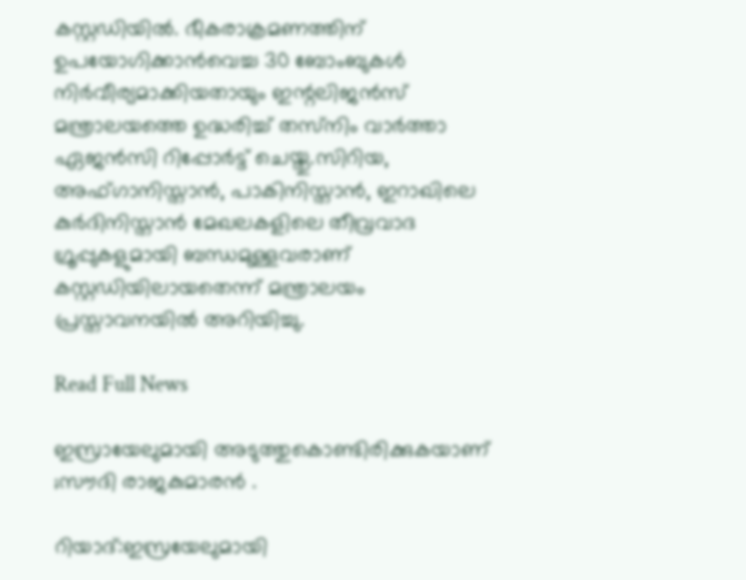കസ്റ്റഡിയില്‍. ഭീകരാക്രമണത്തിന് ഉപയോഗിക്കാൻവെച്ച 30 ബോംബുകള്‍ നിര്‍വീര്യമാക്കിയതായും ഇന്റലിജൻസ് മന്ത്രാലയത്തെ ഉദ്ധരിച്ച്‌ തസ്‌നിം വാര്‍ത്താ ഏജൻസി റിപ്പോര്‍ട്ട് ചെയ്തു.സിറിയ, അഫ്ഗാനിസ്താൻ, പാകിനിസ്താൻ, ഇറാഖിലെ കുര്‍ദിനിസ്താൻ മേഖലകളിലെ തീവ്രവാദ ഗ്രൂപ്പുകളുമായി ബന്ധമുള്ളവരാണ് കസ്റ്റഡിയിലായതെന്ന് മന്ത്രാലയം പ്രസ്താവനയില്‍ അറിയിച്ചു.

Read Full News

ഇസ്രായേലുമായി അടുത്തുകൊണ്ടിരിക്കുകയാണ് ;സൗദി രാജകുമാരൻ .

റിയാദ്:ഇസ്രയേലുമായി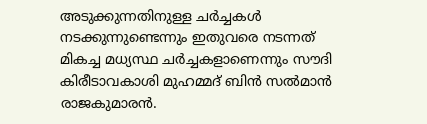അടുക്കുന്നതിനുള്ള ചര്‍ച്ചകള്‍ നടക്കുന്നുണ്ടെന്നും ഇതുവരെ നടന്നത് മികച്ച മധ്യസ്ഥ ചര്‍ച്ചകളാണെന്നും സൗദി കിരീടാവകാശി മുഹമ്മദ് ബിൻ സല്‍മാൻ രാജകുമാരൻ.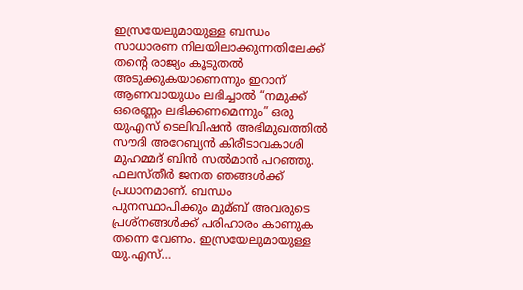ഇസ്രയേലുമായുള്ള ബന്ധം സാധാരണ നിലയിലാക്കുന്നതിലേക്ക് തന്റെ രാജ്യം കൂടുതൽ അടുക്കുകയാണെന്നും ഇറാന് ആണവായുധം ലഭിച്ചാൽ “നമുക്ക് ഒരെണ്ണം ലഭിക്കണമെന്നും” ഒരു യുഎസ് ടെലിവിഷൻ അഭിമുഖത്തിൽ സൗദി അറേബ്യൻ കിരീടാവകാശി മുഹമ്മദ് ബിൻ സൽമാൻ പറഞ്ഞു. ഫലസ്തീര്‍ ജനത ഞങ്ങള്‍ക്ക് പ്രധാനമാണ്. ബന്ധം പുനസ്ഥാപിക്കും മുമ്ബ് അവരുടെ പ്രശ്നങ്ങള്‍ക്ക് പരിഹാരം കാണുക തന്നെ വേണം. ഇസ്രയേലുമായുള്ള യു.എസ്…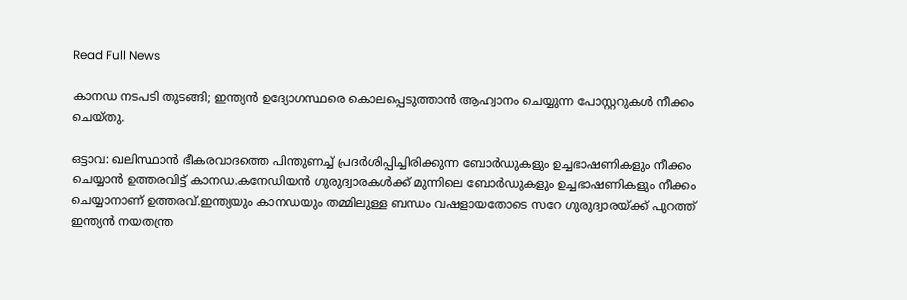Read Full News

കാനഡ നടപടി തുടങ്ങി; ഇന്ത്യൻ ഉദ്യോഗസ്ഥരെ കൊലപ്പെടുത്താൻ ആഹ്വാനം ചെയ്യുന്ന പോസ്റ്ററുകൾ നീക്കം ചെയ്തു.

ഒട്ടാവ: ഖലിസ്ഥാൻ ഭീകരവാദത്തെ പിന്തുണച്ച്‌ പ്രദര്‍ശിപ്പിച്ചിരിക്കുന്ന ബോര്‍ഡുകളും ഉച്ചഭാഷണികളും നീക്കം ചെയ്യാൻ ഉത്തരവിട്ട് കാനഡ.കനേഡിയൻ ഗുരുദ്വാരകള്‍ക്ക് മുന്നിലെ ബോര്‍ഡുകളും ഉച്ചഭാഷണികളും നീക്കം ചെയ്യാനാണ് ഉത്തരവ്.ഇന്ത്യയും കാനഡയും തമ്മിലുള്ള ബന്ധം വഷളായതോടെ സറേ ഗുരുദ്വാരയ്ക്ക് പുറത്ത് ഇന്ത്യൻ നയതന്ത്ര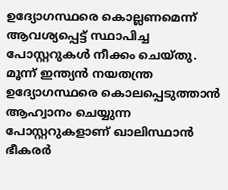ഉദ്യോഗസ്ഥരെ കൊല്ലണമെന്ന് ആവശ്യപ്പെട്ട് സ്ഥാപിച്ച പോസ്റ്ററുകൾ നീക്കം ചെയ്തു. മൂന്ന് ഇന്ത്യൻ നയതന്ത്ര ഉദ്യോഗസ്ഥരെ കൊലപ്പെടുത്താൻ ആഹ്വാനം ചെയ്യുന്ന പോസ്റ്ററുകളാണ് ഖാലിസ്ഥാൻ ഭീകരർ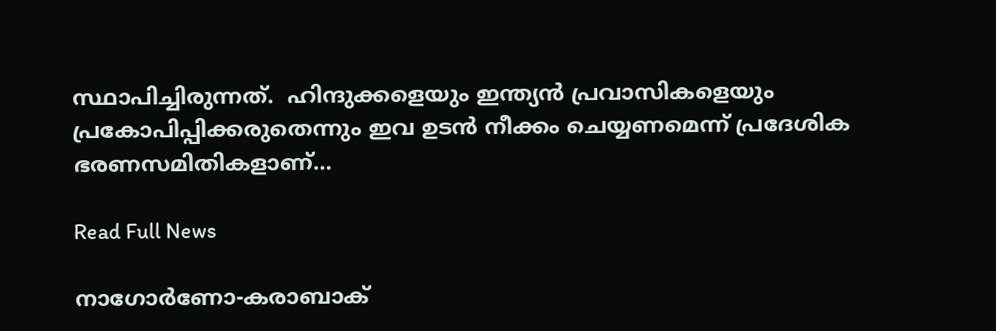സ്ഥാപിച്ചിരുന്നത്.  ഹിന്ദുക്കളെയും ഇന്ത്യൻ പ്രവാസികളെയും പ്രകോപിപ്പിക്കരുതെന്നും ഇവ ഉടൻ നീക്കം ചെയ്യണമെന്ന് പ്രദേശിക ഭരണസമിതികളാണ്…

Read Full News

നാഗോര്‍ണോ-കരാബാക്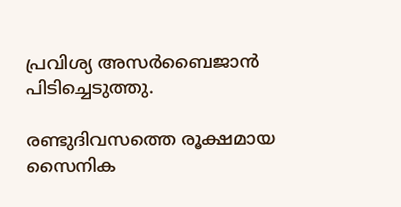പ്രവിശ്യ അസർബൈജാൻ പിടിച്ചെടുത്തു.

രണ്ടുദിവസത്തെ രൂക്ഷമായ സൈനിക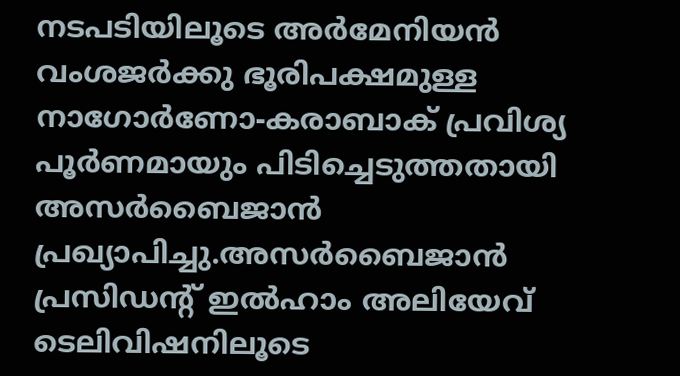നടപടിയിലൂടെ അര്‍മേനിയൻ വംശജര്‍ക്കു ഭൂരിപക്ഷമുള്ള നാഗോര്‍ണോ-കരാബാക് പ്രവിശ്യ പൂര്‍ണമായും പിടിച്ചെടുത്തതായി അസര്‍ബൈജാൻ പ്രഖ്യാപിച്ചു.അസര്‍ബൈജാൻ പ്രസിഡന്‍റ് ഇല്‍ഹാം അലിയേവ് ടെലിവിഷനിലൂടെ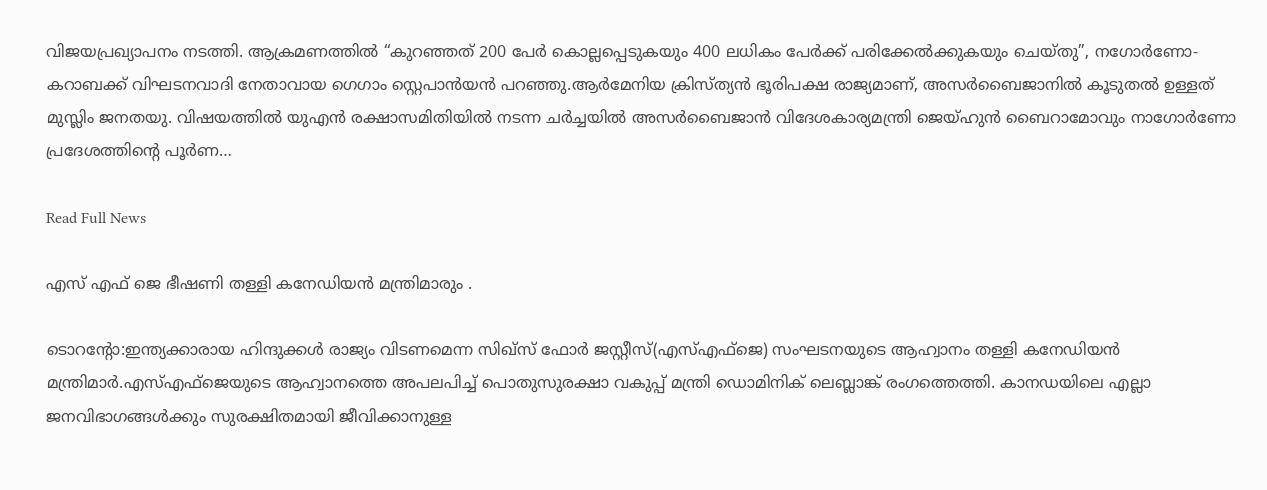വിജയപ്രഖ്യാപനം നടത്തി. ആക്രമണത്തിൽ “കുറഞ്ഞത് 200 പേർ കൊല്ലപ്പെടുകയും 400 ലധികം പേർക്ക് പരിക്കേൽക്കുകയും ചെയ്തു”, നഗോർണോ-കറാബക്ക് വിഘടനവാദി നേതാവായ ഗെഗാം സ്റ്റെപാൻയൻ പറഞ്ഞു.ആർമേനിയ ക്രിസ്ത്യൻ ഭൂരിപക്ഷ രാജ്യമാണ്, അസർബൈജാനിൽ കൂടുതൽ ഉള്ളത് മുസ്ലിം ജനതയു. വിഷയത്തില്‍ യുഎൻ രക്ഷാസമിതിയില്‍ നടന്ന ചര്‍ച്ചയില്‍ അസര്‍ബൈജാൻ വിദേശകാര്യമന്ത്രി ജെയ്ഹുൻ ബൈറാമോവും നാഗോര്‍ണോ പ്രദേശത്തിന്‍റെ പൂര്‍ണ…

Read Full News

എസ് എഫ് ജെ ഭീഷണി തള്ളി കനേഡിയൻ മന്ത്രിമാരും .

ടൊറന്റോ:ഇന്ത്യക്കാരായ ഹിന്ദുക്കൾ രാജ്യം വിടണമെന്ന സിഖ്‌സ് ഫോർ ജസ്റ്റീസ്(എസ്‌എഫ്‌ജെ) സംഘടനയുടെ ആഹ്വാനം തള്ളി കനേഡിയൻ മന്ത്രിമാർ.എസ്‌എഫ്‌ജെയുടെ ആഹ്വാനത്തെ അപലപിച്ച്‌ പൊതുസുരക്ഷാ വകുപ്പ് മന്ത്രി ഡൊമിനിക് ലെബ്ലാങ്ക് രംഗത്തെത്തി. കാനഡയിലെ എല്ലാ ജനവിഭാഗങ്ങൾക്കും സുരക്ഷിതമായി ജീവിക്കാനുള്ള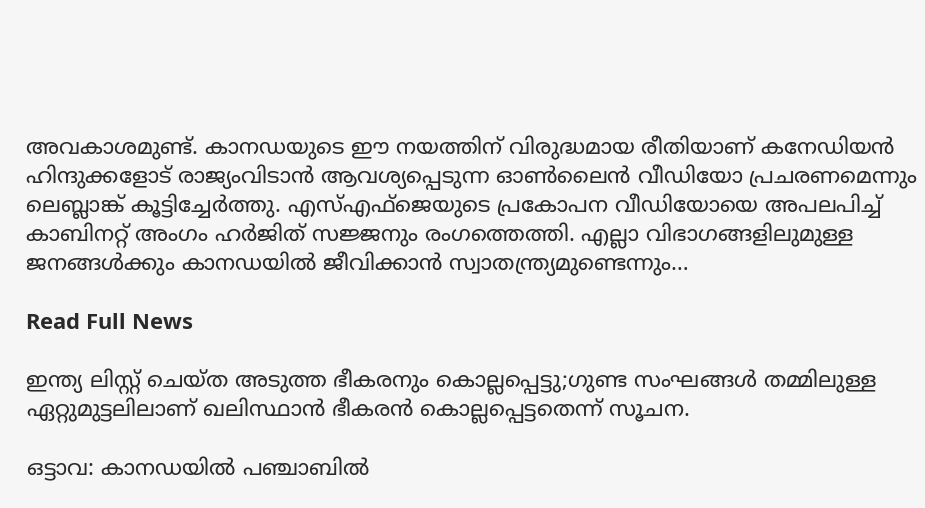അവകാശമുണ്ട്. കാനഡയുടെ ഈ നയത്തിന് വിരുദ്ധമായ രീതിയാണ് കനേഡിയൻ ഹിന്ദുക്കളോട് രാജ്യംവിടാൻ ആവശ്യപ്പെടുന്ന ഓൺലൈൻ വീഡിയോ പ്രചരണമെന്നും ലെബ്ലാങ്ക് കൂട്ടിച്ചേർത്തു. എസ്‌എഫ്ജെയുടെ പ്രകോപന വീഡിയോയെ അപലപിച്ച്‌ കാബിനറ്റ് അംഗം ഹര്‍ജിത് സജ്ജനും രംഗത്തെത്തി. എല്ലാ വിഭാഗങ്ങളിലുമുള്ള ജനങ്ങള്‍ക്കും കാനഡയില്‍ ജീവിക്കാൻ സ്വാതന്ത്ര്യമുണ്ടെന്നും…

Read Full News

ഇന്ത്യ ലിസ്റ്റ് ചെയ്ത അടുത്ത ഭീകരനും കൊല്ലപ്പെട്ടു;ഗുണ്ട സംഘങ്ങൾ തമ്മിലുള്ള ഏറ്റുമുട്ടലിലാണ് ഖലിസ്ഥാൻ ഭീകരൻ കൊല്ലപ്പെട്ടതെന്ന് സൂചന.

ഒട്ടാവ: കാനഡയില്‍ പഞ്ചാബില്‍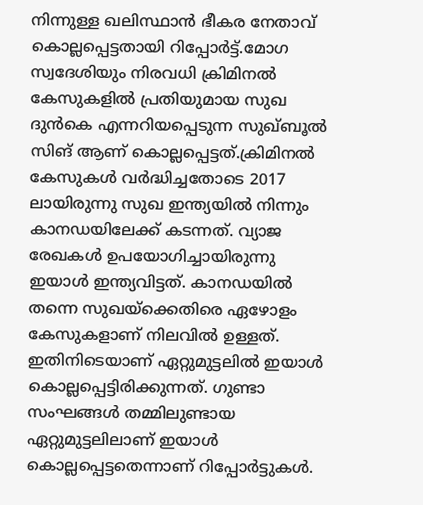നിന്നുള്ള ഖലിസ്ഥാൻ ഭീകര നേതാവ് കൊല്ലപ്പെട്ടതായി റിപ്പോര്‍ട്ട്.മോഗ സ്വദേശിയും നിരവധി ക്രിമിനല്‍ കേസുകളില്‍ പ്രതിയുമായ സുഖ ദുൻകെ എന്നറിയപ്പെടുന്ന സുഖ്ബൂല്‍ സിങ് ആണ് കൊല്ലപ്പെട്ടത്.ക്രിമിനൽ കേസുകൾ വർദ്ധിച്ചതോടെ 2017 ലായിരുന്നു സുഖ ഇന്ത്യയിൽ നിന്നും കാനഡയിലേക്ക് കടന്നത്. വ്യാജ രേഖകൾ ഉപയോഗിച്ചായിരുന്നു ഇയാൾ ഇന്ത്യവിട്ടത്. കാനഡയിൽ തന്നെ സുഖയ്‌ക്കെതിരെ ഏഴോളം കേസുകളാണ് നിലവിൽ ഉള്ളത്. ഇതിനിടെയാണ് ഏറ്റുമുട്ടലിൽ ഇയാൾ കൊല്ലപ്പെട്ടിരിക്കുന്നത്. ഗുണ്ടാ സംഘങ്ങള്‍ തമ്മിലുണ്ടായ ഏറ്റുമുട്ടലിലാണ് ഇയാള്‍ കൊല്ലപ്പെട്ടതെന്നാണ് റിപ്പോര്‍ട്ടുകള്‍.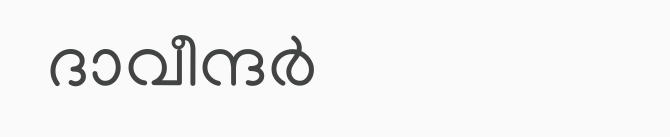ദാവീന്ദര്‍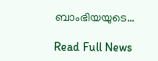ബാംഭിയയുടെ…

Read Full News